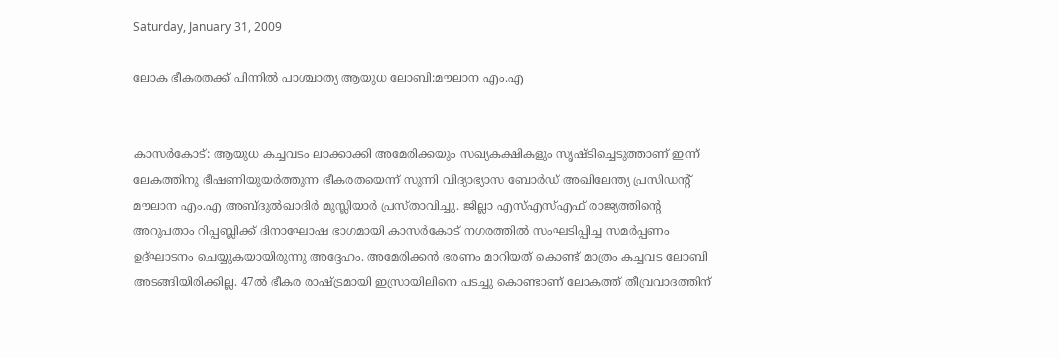Saturday, January 31, 2009

ലോക ഭീകരതക്ക്‌ പിന്നില്‍ പാശ്ചാത്യ ആയുധ ലോബി:മൗലാന എം.എ


കാസര്‍കോട്‌: ആയുധ കച്ചവടം ലാക്കാക്കി അമേരിക്കയും സഖ്യകക്ഷികളും സൃഷ്ടിച്ചെടുത്താണ്‌ ഇന്ന്‌ ലേകത്തിനു ഭീഷണിയുയര്‍ത്തുന്ന ഭീകരതയെന്ന്‌ സുന്നി വിദ്യാഭ്യാസ ബോര്‍ഡ്‌ അഖിലേന്ത്യ പ്രസിഡന്റ്‌ മൗലാന എം.എ അബ്ദുല്‍ഖാദിര്‍ മുസ്ലിയാര്‍ പ്രസ്താവിച്ചു. ജില്ലാ എസ്‌എസ്‌എഫ്‌ രാജ്യത്തിന്റെ അറുപതാം റിപ്പബ്ലിക്ക്‌ ദിനാഘോഷ ഭാഗമായി കാസര്‍കോട്‌ നഗരത്തില്‍ സംഘടിപ്പിച്ച സമര്‍പ്പണം ഉദ്ഘാടനം ചെയ്യുകയായിരുന്നു അദ്ദേഹം. അമേരിക്കന്‍ ഭരണം മാറിയത്‌ കൊണ്ട്‌ മാത്രം കച്ചവട ലോബി അടങ്ങിയിരിക്കില്ല. 47ല്‍ ഭീകര രാഷ്ട്രമായി ഇസ്രായിലിനെ പടച്ചു കൊണ്ടാണ്‌ ലോകത്ത്‌ തീവ്രവാദത്തിന്‌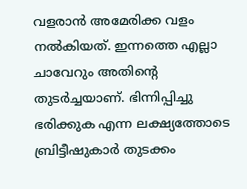വളരാന്‍ അമേരിക്ക വളം നല്‍കിയത്‌. ഇന്നത്തെ എല്ലാ ചാവേറും അതിന്റെ തുടര്‍ച്ചയാണ്‌. ഭിന്നിപ്പിച്ചു ഭരിക്കുക എന്ന ലക്ഷ്യത്തോടെ ബ്രിട്ടീഷുകാര്‍ തുടക്കം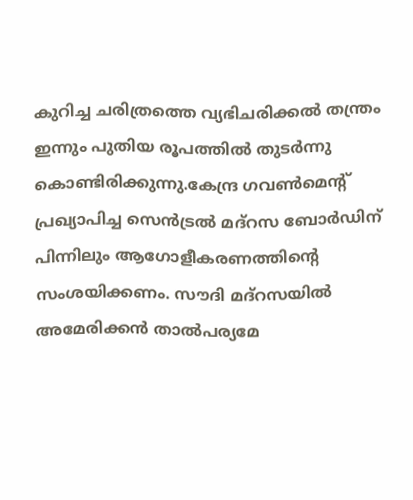കുറിച്ച ചരിത്രത്തെ വ്യഭിചരിക്കല്‍ തന്ത്രം ഇന്നും പുതിയ രൂപത്തില്‍ തുടര്‍ന്നു കൊണ്ടിരിക്കുന്നു.കേന്ദ്ര ഗവണ്‍മെന്റ്‌ പ്രഖ്യാപിച്ച സെന്‍ട്രല്‍ മദ്‌റസ ബോര്‍ഡിന്‌ പിന്നിലും ആഗോളീകരണത്തിന്റെ സംശയിക്കണം. സൗദി മദ്‌റസയില്‍ അമേരിക്കന്‍ താല്‍പര്യമേ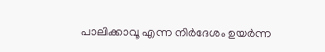പാലിക്കാവൂ എന്ന നിര്‍ദേശം ഉയര്‍ന്ന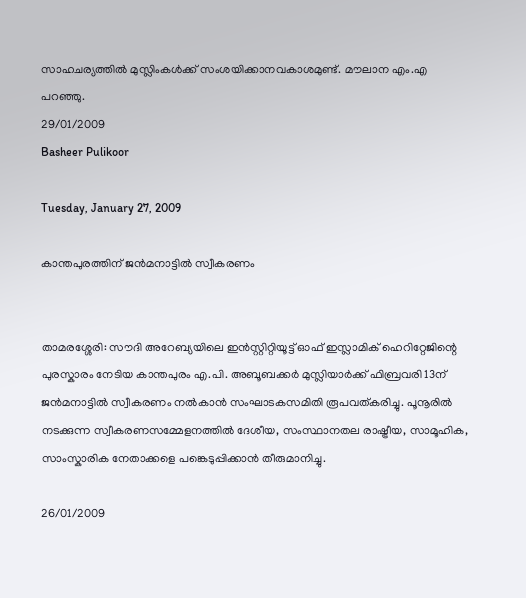സാഹചര്യത്തില്‍ മുസ്ലിംകള്‍ക്ക്‌ സംശയിക്കാനവകാശമുണ്ട്‌. മൗലാന എം.എ പറഞ്ഞു.
29/01/2009
Basheer Pulikoor

Tuesday, January 27, 2009

കാന്തപുരത്തിന്‌ ജന്‍മനാട്ടില്‍ സ്വീകരണം


താമരശ്ശേരി: സൗദി അറേബ്യയിലെ ഇന്‍സ്റ്റിറ്റിയൂട്ട്‌ ഓഫ്‌ ഇസ്ലാമിക്‌ ഹെറിറ്റേജിന്റെ പുരസ്കാരം നേടിയ കാന്തപുരം എ.പി. അബൂബക്കര്‍ മുസ്ലിയാര്‍ക്ക്‌ ഫിബ്രവരി 13ന്‌ ജന്‍മനാട്ടില്‍ സ്വീകരണം നല്‍കാന്‍ സംഘാടകസമിതി രൂപവത്കരിച്ചു. പൂനൂരില്‍ നടക്കുന്ന സ്വീകരണസമ്മേളനത്തില്‍ ദേശീയ, സംസ്ഥാനതല രാഷ്ട്രീയ, സാമൂഹിക, സാംസ്കാരിക നേതാക്കളെ പങ്കെടുപ്പിക്കാന്‍ തീരുമാനിച്ചു.

26/01/2009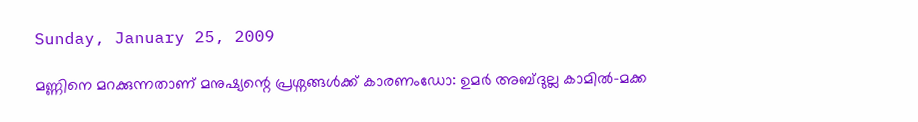Sunday, January 25, 2009

മണ്ണിനെ മറക്കുന്നതാണ്‌ മനുഷ്യന്റെ പ്രശ്നങ്ങള്‍ക്ക്‌ കാരണംഡോ: ഉമര്‍ അബ്ദുല്ല കാമില്‍-മക്ക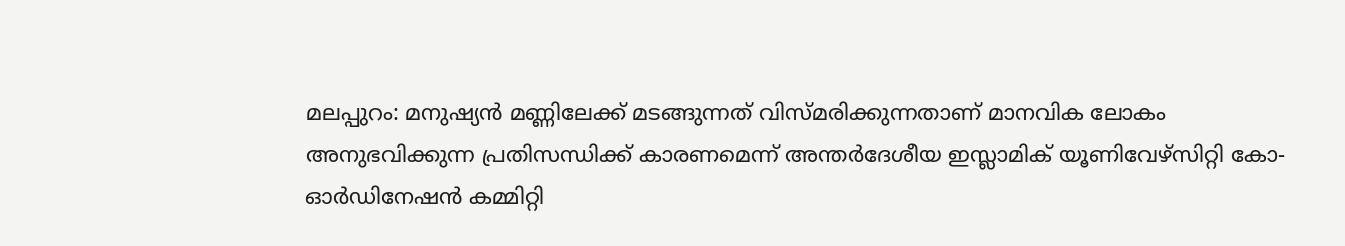മലപ്പുറം: മനുഷ്യന്‍ മണ്ണിലേക്ക്‌ മടങ്ങുന്നത്‌ വിസ്മരിക്കുന്നതാണ്‌ മാനവിക ലോകം അനുഭവിക്കുന്ന പ്രതിസന്ധിക്ക്‌ കാരണമെന്ന്‌ അന്തര്‍ദേശീയ ഇസ്ലാമിക്‌ യൂണിവേഴ്സിറ്റി കോ-ഓര്‍ഡിനേഷന്‍ കമ്മിറ്റി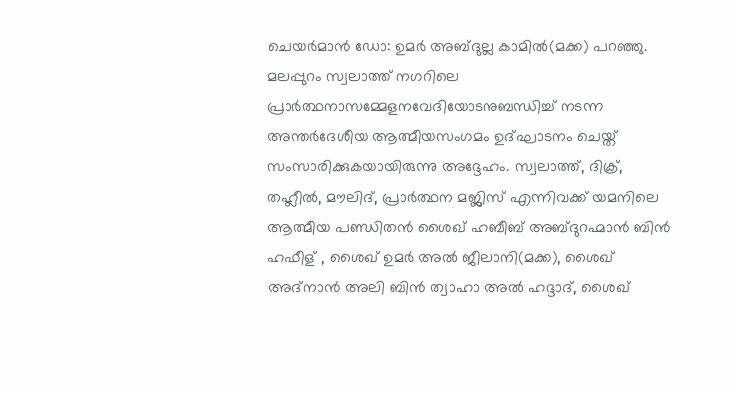ചെയര്‍മാന്‍ ഡോ: ഉമര്‍ അബ്ദുല്ല കാമില്‍(മക്ക) പറഞ്ഞു. മലപ്പുറം സ്വലാത്ത്‌ നഗറിലെ പ്രാര്‍ത്ഥനാസമ്മേളനവേദിയോടനുബന്ധിച്ച്‌ നടന്ന അന്തര്‍ദേശീയ ആത്മീയസംഗമം ഉദ്ഘാടനം ചെയ്ത്‌ സംസാരിക്കുകയായിരുന്നു അദ്ദേഹം. സ്വലാത്ത്‌, ദിക്ര്, തഹ്ലീല്‍, മൗലിദ്‌, പ്രാര്‍ത്ഥന മജ്ലിസ്‌ എന്നിവക്ക്‌ യമനിലെ ആത്മീയ പണ്ഡിതന്‍ ശൈഖ്‌ ഹബീബ്‌ അബ്ദുറഹ്മാന്‍ ബിന്‍ ഹഫീള്‌ , ശൈഖ്‌ ഉമര്‍ അല്‍ ജീലാനി(മക്ക), ശൈഖ്‌ അദ്നാന്‍ അലി ബിന്‍ ത്വാഹാ അല്‍ ഹദ്ദാദ്‌, ശൈഖ്‌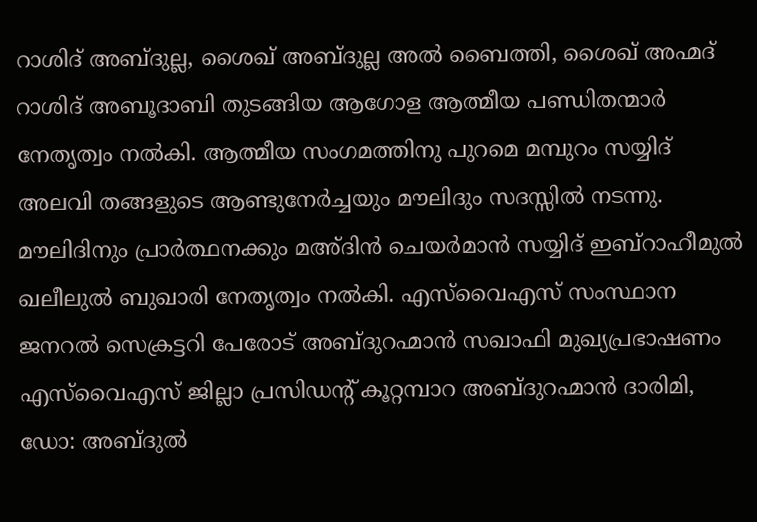റാശിദ്‌ അബ്ദുല്ല, ശൈഖ്‌ അബ്ദുല്ല അല്‍ ബൈത്തി, ശൈഖ്‌ അഹ്മദ്‌ റാശിദ്‌ അബൂദാബി തുടങ്ങിയ ആഗോള ആത്മീയ പണ്ഡിതന്മാര്‍ നേതൃത്വം നല്‍കി. ആത്മീയ സംഗമത്തിനു പുറമെ മമ്പുറം സയ്യിദ്‌ അലവി തങ്ങളുടെ ആണ്ടുനേര്‍ച്ചയും മൗലിദും സദസ്സില്‍ നടന്നു. മൗലിദിനും പ്രാര്‍ത്ഥനക്കും മഅ്ദിന്‍ ചെയര്‍മാന്‍ സയ്യിദ്‌ ഇബ്‌റാഹീമുല്‍ ഖലീലുല്‍ ബുഖാരി നേതൃത്വം നല്‍കി. എസ്‌വൈഎസ്‌ സംസ്ഥാന ജനറല്‍ സെക്രട്ടറി പേരോട്‌ അബ്ദുറഹ്മാന്‍ സഖാഫി മുഖ്യപ്രഭാഷണം എസ്‌വൈഎസ്‌ ജില്ലാ പ്രസിഡന്റ്‌ കൂറ്റമ്പാറ അബ്ദുറഹ്മാന്‍ ദാരിമി, ഡോ: അബ്ദുല്‍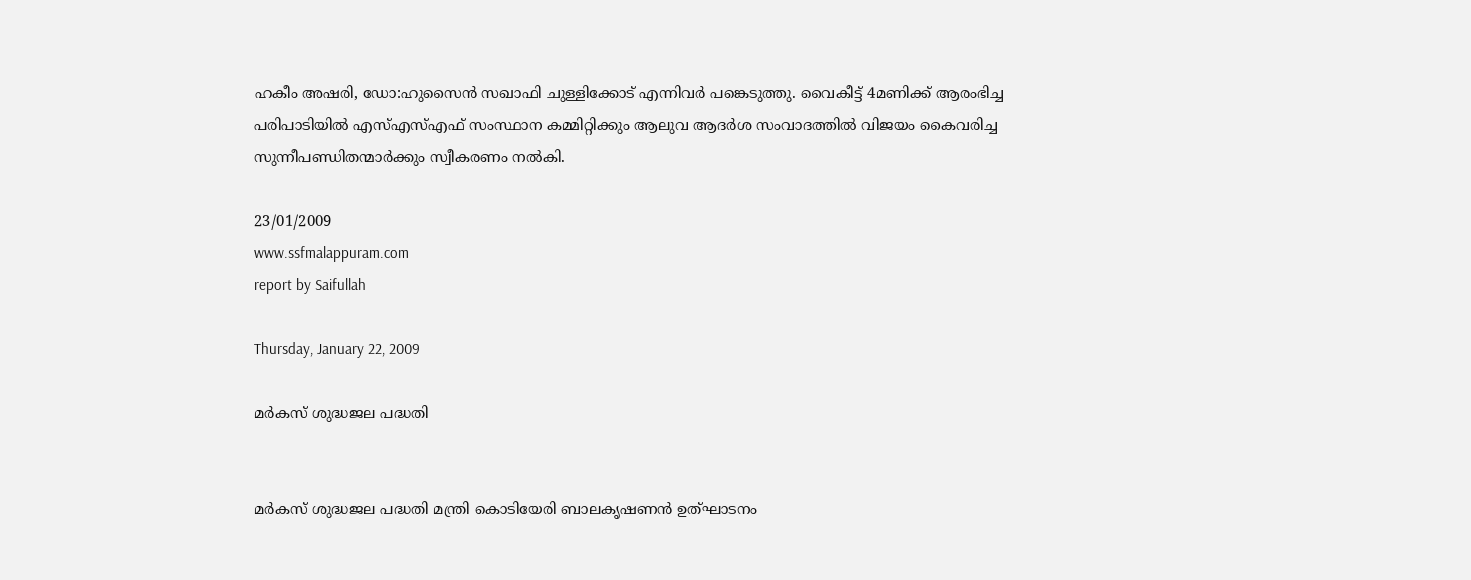ഹകീം അഷരി, ഡോ:ഹുസൈന്‍ സഖാഫി ചുള്ളിക്കോട്‌ എന്നിവര്‍ പങ്കെടുത്തു. വൈകീട്ട്‌ 4മണിക്ക്‌ ആരംഭിച്ച പരിപാടിയില്‍ എസ്‌എസ്‌എഫ്‌ സംസ്ഥാന കമ്മിറ്റിക്കും ആലുവ ആദര്‍ശ സംവാദത്തില്‍ വിജയം കൈവരിച്ച സുന്നീപണ്ഡിതന്മാര്‍ക്കും സ്വീകരണം നല്‍കി.

23/01/2009
www.ssfmalappuram.com
report by Saifullah

Thursday, January 22, 2009

മര്‍കസ്‌ ശുദ്ധജല പദ്ധതി


മര്‍കസ്‌ ശുദ്ധജല പദ്ധതി മന്ത്രി കൊടിയേരി ബാലകൃഷണന്‍ ഉത്ഘാടനം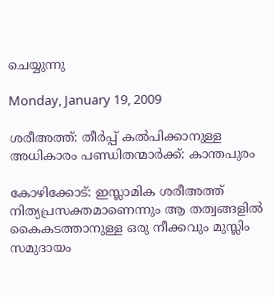ചെയ്യുന്നു

Monday, January 19, 2009

ശരീഅത്ത്‌: തീര്‍പ്പ്‌ കല്‍പിക്കാനുള്ള അധികാരം പണ്ഡിതന്മാര്‍ക്ക്‌: കാന്തപുരം

കോഴിക്കോട്‌: ഇസ്ലാമിക ശരീഅത്ത്‌ നിത്യപ്രസക്തമാണെന്നും ആ തത്വങ്ങളില്‍ കൈകടത്താനുള്ള ഒരു നീക്കവും മുസ്ലിം സമുദായം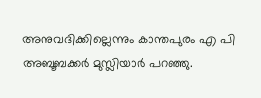അനുവദിക്കില്ലെന്നും കാന്തപുരം എ പി അബൂബക്കര്‍ മുസ്ലിയാര്‍ പറഞ്ഞു.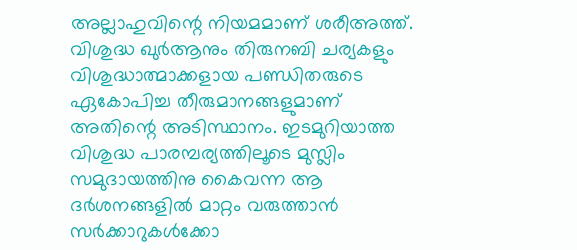അല്ലാഹുവിന്റെ നിയമമാണ്‌ ശരീഅത്ത്‌. വിശുദ്ധ ഖുര്‍ആനും തിരുനബി ചര്യകളും വിശുദ്ധാത്മാക്കളായ പണ്ഡിതരുടെ ഏകോപിച്ച തീരുമാനങ്ങളുമാണ്‌ അതിന്റെ അടിസ്ഥാനം. ഇടമുറിയാത്ത വിശുദ്ധ പാരമ്പര്യത്തിലൂടെ മുസ്ലിം സമുദായത്തിനു കൈവന്ന ആ ദര്‍ശനങ്ങളില്‍ മാറ്റം വരുത്താന്‍ സര്‍ക്കാറുകള്‍ക്കോ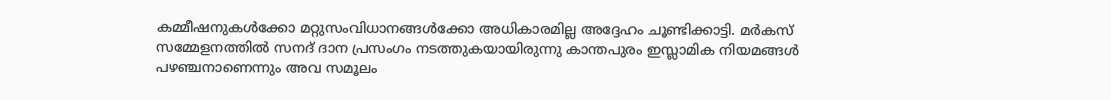കമ്മീഷനുകള്‍ക്കോ മറ്റുസംവിധാനങ്ങള്‍ക്കോ അധികാരമില്ല അദ്ദേഹം ചൂണ്ടിക്കാട്ടി. മര്‍കസ്‌ സമ്മേളനത്തില്‍ സനദ്‌ ദാന പ്രസംഗം നടത്തുകയായിരുന്നു കാന്തപുരം ഇസ്ലാമിക നിയമങ്ങള്‍ പഴഞ്ചനാണെന്നും അവ സമൂലം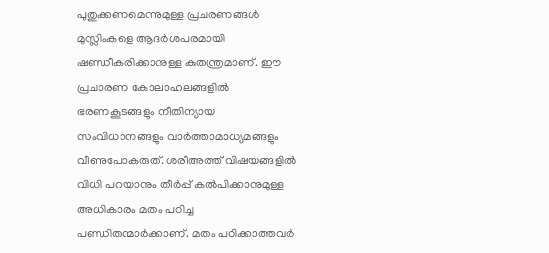പുതുക്കണമെന്നുമുള്ള പ്രചരണങ്ങള്‍ മുസ്ലിംകളെ ആദര്‍ശപരമായി ഷണ്ഡീകരിക്കാനുള്ള കുതന്ത്രമാണ്‌. ഈ പ്രചാരണ കോലാഹലങ്ങളില്‍ ഭരണകൂടങ്ങളും നീതിന്യായ സംവിധാനങ്ങളും വാര്‍ത്താമാധ്യമങ്ങളും വീണുപോകരുത്‌. ശരീഅത്ത്‌ വിഷയങ്ങളില്‍ വിധി പറയാനും തീര്‍പ്പ്‌ കല്‍പിക്കാനുമുള്ള അധികാരം മതം പഠിച്ച പണ്ഡിതന്മാര്‍ക്കാണ്‌. മതം പഠിക്കാത്തവര്‍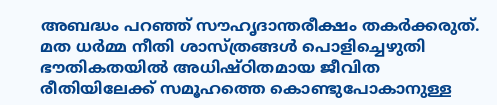അബദ്ധം പറഞ്ഞ്‌ സൗഹൃദാന്തരീക്ഷം തകര്‍ക്കരുത്‌. മത ധര്‍മ്മ നീതി ശാസ്ത്രങ്ങള്‍ പൊളിച്ചെഴുതി ഭൗതികതയില്‍ അധിഷ്ഠിതമായ ജീവിത രീതിയിലേക്ക്‌ സമൂഹത്തെ കൊണ്ടുപോകാനുള്ള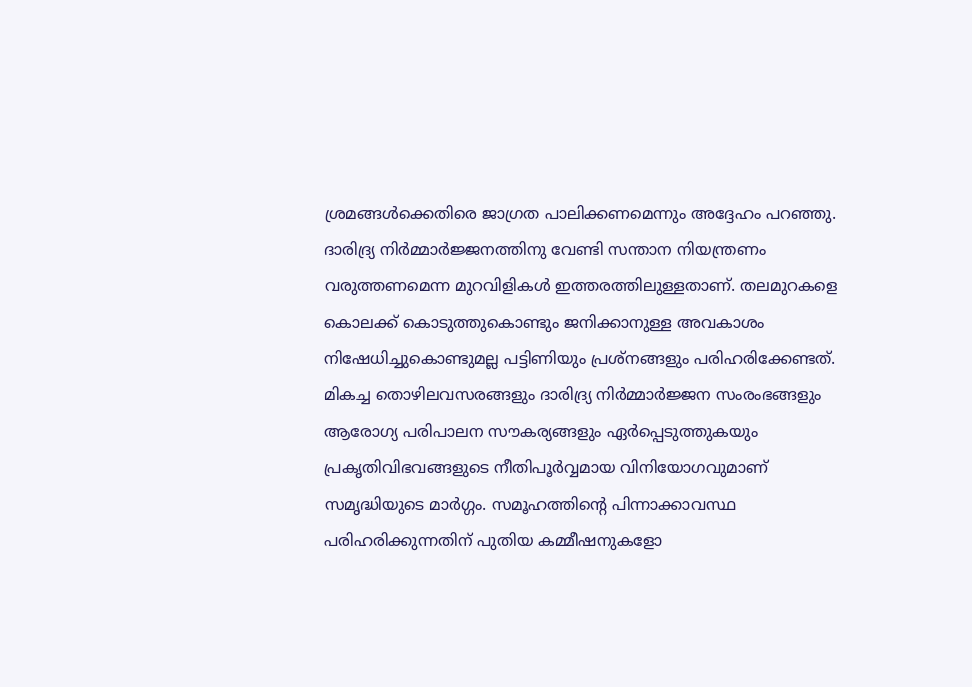ശ്രമങ്ങള്‍ക്കെതിരെ ജാഗ്രത പാലിക്കണമെന്നും അദ്ദേഹം പറഞ്ഞു. ദാരിദ്ര്യ നിര്‍മ്മാര്‍ജ്ജനത്തിനു വേണ്ടി സന്താന നിയന്ത്രണം വരുത്തണമെന്ന മുറവിളികള്‍ ഇത്തരത്തിലുള്ളതാണ്‌. തലമുറകളെ കൊലക്ക്‌ കൊടുത്തുകൊണ്ടും ജനിക്കാനുള്ള അവകാശം നിഷേധിച്ചുകൊണ്ടുമല്ല പട്ടിണിയും പ്രശ്നങ്ങളും പരിഹരിക്കേണ്ടത്‌. മികച്ച തൊഴിലവസരങ്ങളും ദാരിദ്ര്യ നിര്‍മ്മാര്‍ജ്ജന സംരംഭങ്ങളും ആരോഗ്യ പരിപാലന സൗകര്യങ്ങളും ഏര്‍പ്പെടുത്തുകയും പ്രകൃതിവിഭവങ്ങളുടെ നീതിപൂര്‍വ്വമായ വിനിയോഗവുമാണ്‌ സമൃദ്ധിയുടെ മാര്‍ഗ്ഗം. സമൂഹത്തിന്റെ പിന്നാക്കാവസ്ഥ പരിഹരിക്കുന്നതിന്‌ പുതിയ കമ്മീഷനുകളോ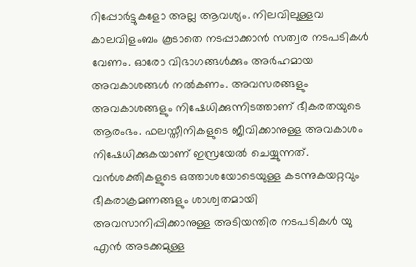റിപ്പോര്‍ട്ടുകളോ അല്ല ആവശ്യം. നിലവിലുള്ളവ കാലവിളംബം കൂടാതെ നടപ്പാക്കാന്‍ സത്വര നടപടികള്‍ വേണം. ഓരോ വിഭാഗങ്ങള്‍ക്കും അര്‍ഹമായ അവകാശങ്ങള്‍ നല്‍കണം. അവസരങ്ങളും അവകാശങ്ങളും നിഷേധിക്കുന്നിടത്താണ്‌ ഭീകരതയുടെ ആരംഭം. ഫലസ്തീനികളുടെ ജീവിക്കാനുള്ള അവകാശം നിഷേധിക്കുകയാണ്‌ ഇസ്രയേല്‍ ചെയ്യുന്നത്‌. വന്‍ശക്തികളുടെ ഒത്താശയോടെയുള്ള കടന്നുകയറ്റവും ഭീകരാക്രമണങ്ങളും ശാശ്വതമായി അവസാനിപ്പിക്കാനുള്ള അടിയന്തിര നടപടികള്‍ യു എന്‍ അടക്കമുള്ള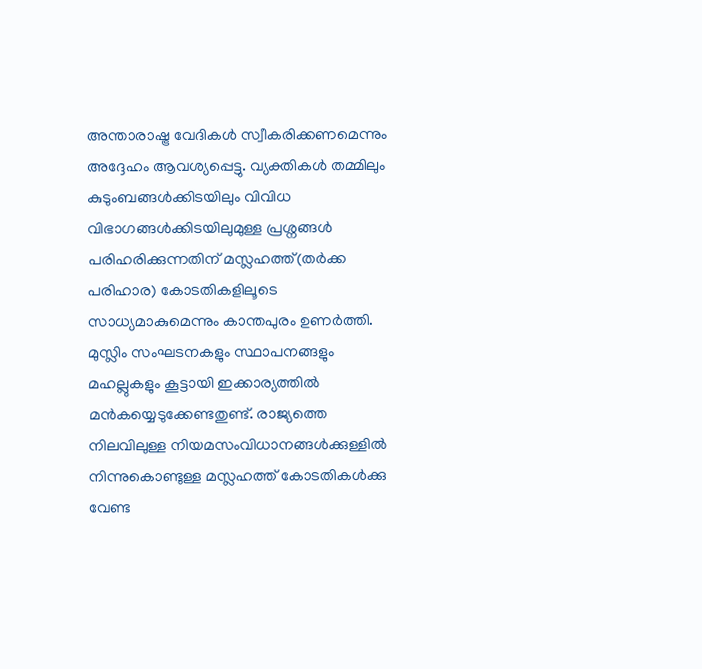അന്താരാഷ്ട്ര വേദികള്‍ സ്വീകരിക്കണമെന്നും അദ്ദേഹം ആവശ്യപ്പെട്ടു. വ്യക്തികള്‍ തമ്മിലും കുടുംബങ്ങള്‍ക്കിടയിലും വിവിധ വിഭാഗങ്ങള്‍ക്കിടയിലുമുള്ള പ്രശ്നങ്ങള്‍ പരിഹരിക്കുന്നതിന്‌ മസ്ലഹത്ത്‌(തര്‍ക്ക പരിഹാര) കോടതികളിലൂടെ സാധ്യമാകുമെന്നും കാന്തപുരം ഉണര്‍ത്തി. മുസ്ലിം സംഘടനകളും സ്ഥാപനങ്ങളും മഹല്ലുകളും കൂട്ടായി ഇക്കാര്യത്തില്‍ മന്‍കയ്യെടുക്കേണ്ടതുണ്ട്‌. രാജ്യത്തെ നിലവിലുള്ള നിയമസംവിധാനങ്ങള്‍ക്കുള്ളില്‍ നിന്നുകൊണ്ടുള്ള മസ്ലഹത്ത്‌ കോടതികള്‍ക്കു വേണ്ട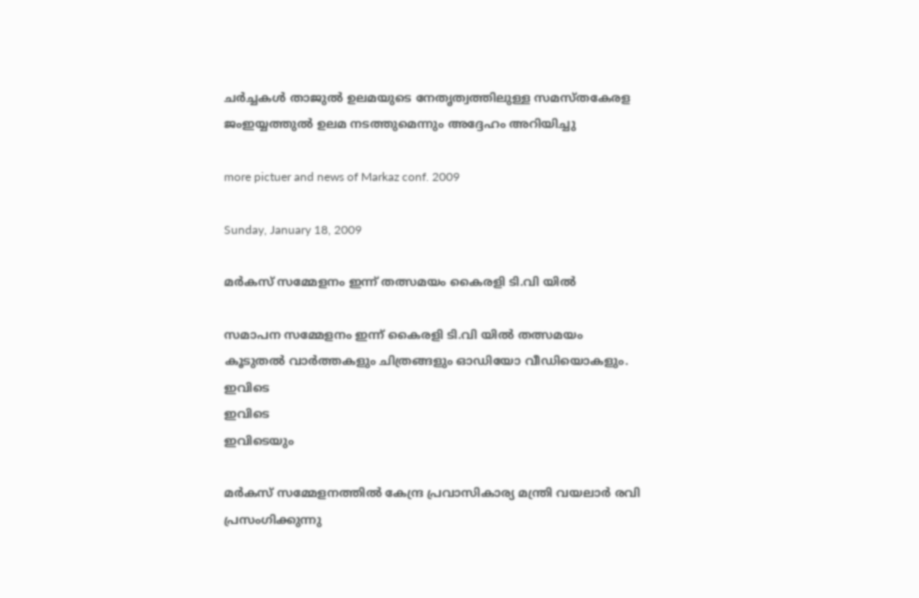ചര്‍ച്ചകള്‍ താജുല്‍ ഉലമയുടെ നേതൃത്വത്തിലുള്ള സമസ്തകേരള ജംഇയ്യത്തുല്‍ ഉലമ നടത്തുമെന്നും അദ്ദേഹം അറിയിച്ചു

more pictuer and news of Markaz conf. 2009

Sunday, January 18, 2009

മര്‍കസ്‌ സമ്മേളനം ഇന്ന്‌ തത്സമയം കൈരളി ടി.വി യില്‍

സമാപന സമ്മേളനം ഇന്ന്‌ കൈരളി ടി.വി യില്‍ തത്സമയം
കൂടുതല്‍ വാര്‍ത്തകളും ചിത്രങ്ങളും ഓഡിയോ വീഡിയൊകളും.
ഇവിടെ
ഇവിടെ
ഇവിടെയും

മര്‍കസ്‌ സമ്മേളനത്തില്‍ കേന്ദ്ര പ്രവാസികാര്യ മന്ത്രി വയലാര്‍ രവി പ്രസംഗിക്കുന്നു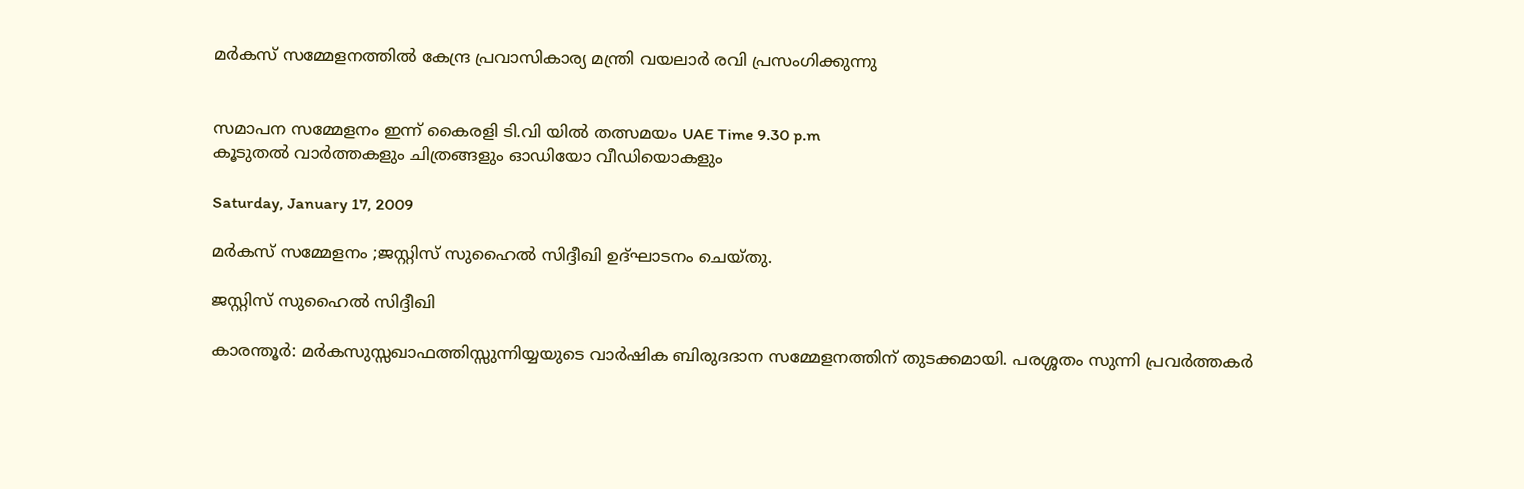മര്‍കസ്‌ സമ്മേളനത്തില്‍ കേന്ദ്ര പ്രവാസികാര്യ മന്ത്രി വയലാര്‍ രവി പ്രസംഗിക്കുന്നു


സമാപന സമ്മേളനം ഇന്ന്‌ കൈരളി ടി.വി യില്‍ തത്സമയം UAE Time 9.30 p.m
കൂടുതല്‍ വാര്‍ത്തകളും ചിത്രങ്ങളും ഓഡിയോ വീഡിയൊകളും

Saturday, January 17, 2009

മര്‍കസ്‌ സമ്മേളനം ;ജസ്റ്റിസ്‌ സുഹൈല്‍ സിദ്ദീഖി ഉദ്ഘാടനം ചെയ്തു.

ജസ്റ്റിസ്‌ സുഹൈല്‍ സിദ്ദീഖി

കാരന്തൂര്‍: മര്‍കസുസ്സഖാഫത്തിസ്സുന്നിയ്യയുടെ വാര്‍ഷിക ബിരുദദാന സമ്മേളനത്തിന്‌ തുടക്കമായി. പരശ്ശതം സുന്നി പ്രവര്‍ത്തകര്‍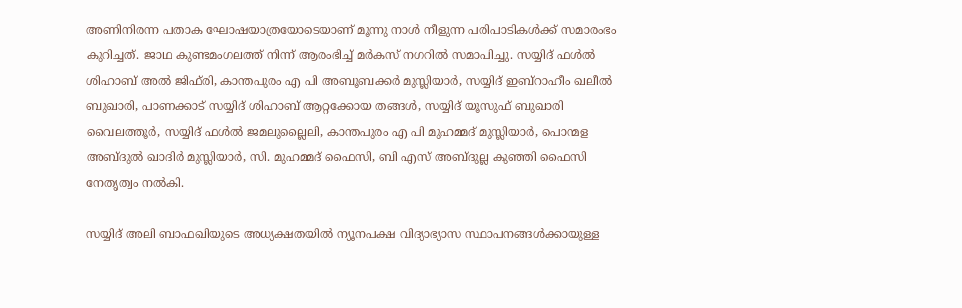അണിനിരന്ന പതാക ഘോഷയാത്രയോടെയാണ്‌ മൂന്നു നാള്‍ നീളുന്ന പരിപാടികള്‍ക്ക്‌ സമാരംഭം കുറിച്ചത്‌. ജാഥ കുണ്ടമംഗലത്ത്‌ നിന്ന്‌ ആരംഭിച്ച്‌ മര്‍കസ്‌ നഗറില്‍ സമാപിച്ചു. സയ്യിദ്‌ ഫള്‍ല്‍ ശിഹാബ്‌ അല്‍ ജിഫ്‌രി, കാന്തപുരം എ പി അബൂബക്കര്‍ മുസ്ലിയാര്‍, സയ്യിദ്‌ ഇബ്‌റാഹീം ഖലീല്‍ ബുഖാരി, പാണക്കാട്‌ സയ്യിദ്‌ ശിഹാബ്‌ ആറ്റക്കോയ തങ്ങള്‍, സയ്യിദ്‌ യൂസുഫ്‌ ബുഖാരി വൈലത്തൂര്‍, സയ്യിദ്‌ ഫള്‍ല്‍ ജമലുല്ലൈലി, കാന്തപുരം എ പി മുഹമ്മദ്‌ മുസ്ലിയാര്‍, പൊന്മള അബ്ദുല്‍ ഖാദിര്‍ മുസ്ലിയാര്‍, സി. മുഹമ്മദ്‌ ഫൈസി, ബി എസ്‌ അബ്ദുല്ല കുഞ്ഞി ഫൈസി നേതൃത്വം നല്‍കി.

സയ്യിദ്‌ അലി ബാഫഖിയുടെ അധ്യക്ഷതയില്‍ ന്യൂനപക്ഷ വിദ്യാഭ്യാസ സ്ഥാപനങ്ങള്‍ക്കായുള്ള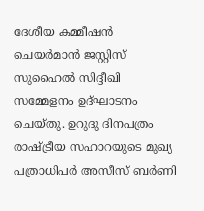ദേശീയ കമ്മീഷന്‍ ചെയര്‍മാന്‍ ജസ്റ്റിസ്‌ സുഹൈല്‍ സിദ്ദീഖി സമ്മേളനം ഉദ്ഘാടനം ചെയ്തു. ഉറുദു ദിനപത്രം രാഷ്ട്രീയ സഹാറയുടെ മുഖ്യ പത്രാധിപര്‍ അസീസ്‌ ബര്‍ണി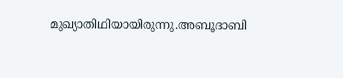മുഖ്യാതിഥിയായിരുന്നു.അബൂദാബി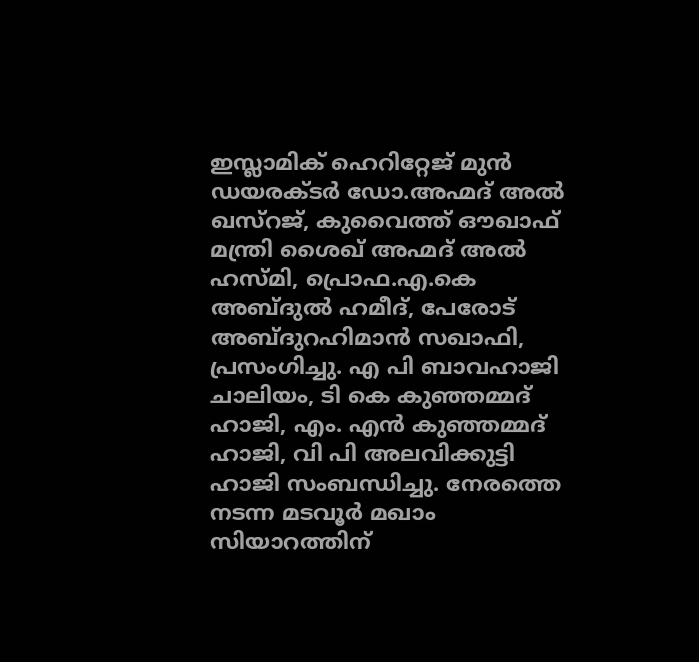ഇസ്ലാമിക്‌ ഹെറിറ്റേജ്‌ മുന്‍ ഡയരക്ടര്‍ ഡോ.അഹ്മദ്‌ അല്‍ ഖസ്‌റജ്‌, കുവൈത്ത്‌ ഔഖാഫ്‌ മന്ത്രി ശൈഖ്‌ അഹ്മദ്‌ അല്‍ ഹസ്മി, പ്രൊഫ.എ.കെ അബ്ദുല്‍ ഹമീദ്‌, പേരോട്‌ അബ്ദുറഹിമാന്‍ സഖാഫി, പ്രസംഗിച്ചു. എ പി ബാവഹാജി ചാലിയം, ടി കെ കുഞ്ഞമ്മദ്‌ ഹാജി, എം. എന്‍ കുഞ്ഞമ്മദ്‌ ഹാജി, വി പി അലവിക്കുട്ടി ഹാജി സംബന്ധിച്ചു. നേരത്തെ നടന്ന മടവൂര്‍ മഖാം സിയാറത്തിന്‌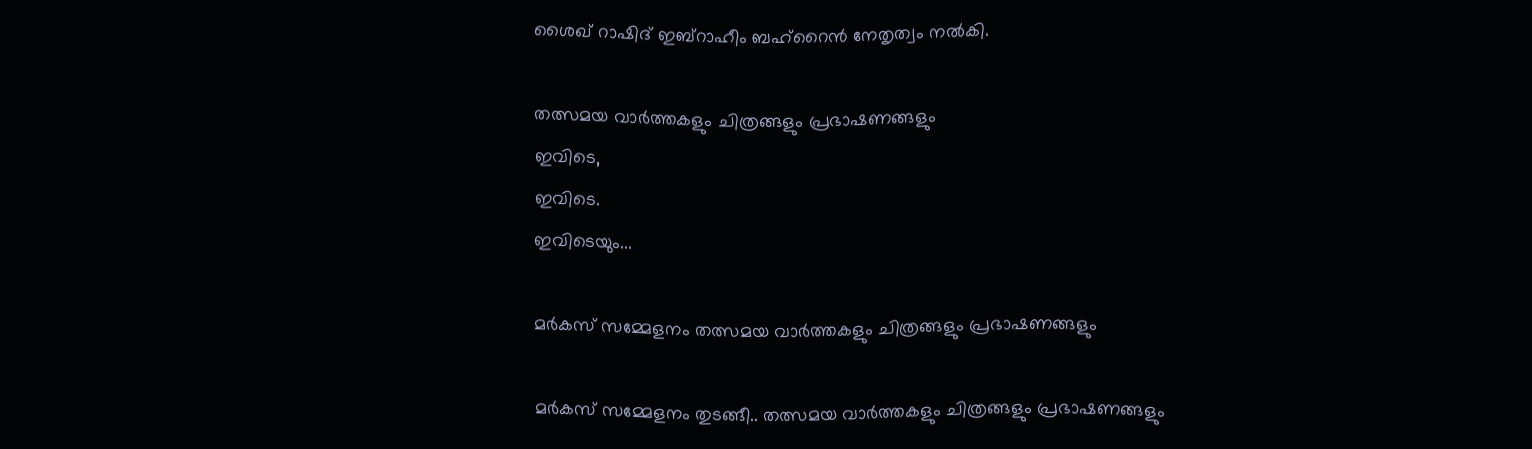ശൈഖ്‌ റാഷിദ്‌ ഇബ്‌റാഹീം ബഹ്‌റൈന്‍ നേതൃത്വം നല്‍കി.

തത്സമയ വാര്‍ത്തകളും ചിത്രങ്ങളും പ്രഭാഷണങ്ങളും
ഇവിടെ,
ഇവിടെ.
ഇവിടെയും...

മര്‍കസ്‌ സമ്മേളനം തത്സമയ വാര്‍ത്തകളും ചിത്രങ്ങളും പ്രഭാഷണങ്ങളും

മര്‍കസ്‌ സമ്മേളനം തുടങ്ങീ.. തത്സമയ വാര്‍ത്തകളും ചിത്രങ്ങളും പ്രഭാഷണങ്ങളും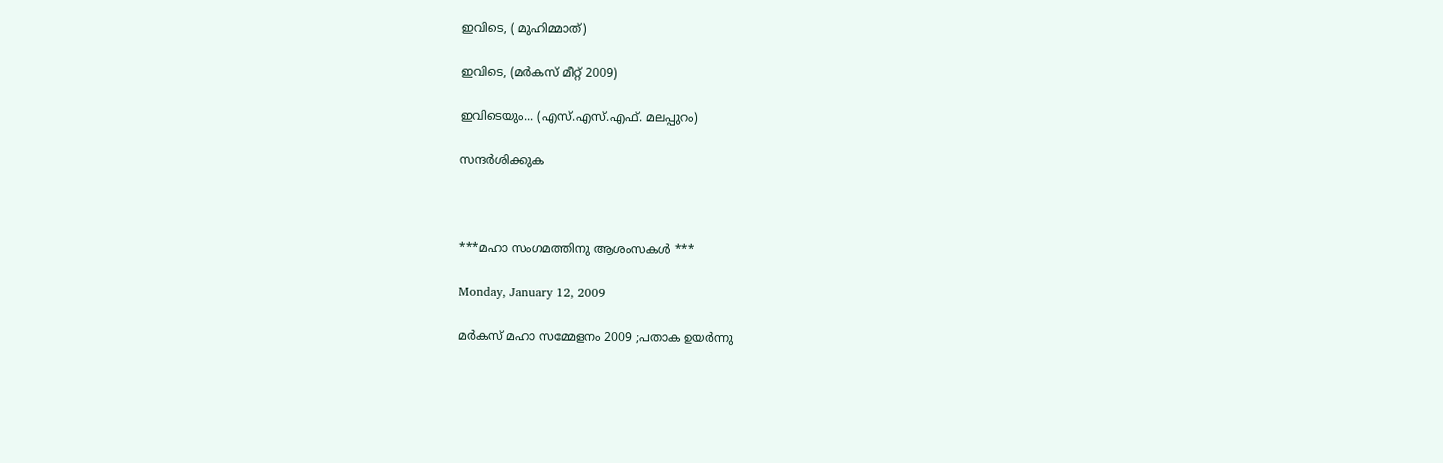ഇവിടെ, ( മുഹിമ്മാത്‌)

ഇവിടെ, (മര്‍കസ്‌ മീറ്റ്‌ 2009)

ഇവിടെയും... (എസ്‌.എസ്‌.എഫ്‌. മലപ്പുറം)

സന്ദര്‍ശിക്കുക



***മഹാ സംഗമത്തിനു ആശംസകള്‍ ***

Monday, January 12, 2009

മര്‍കസ്‌ മഹാ സമ്മേളനം 2009 ;പതാക ഉയര്‍ന്നു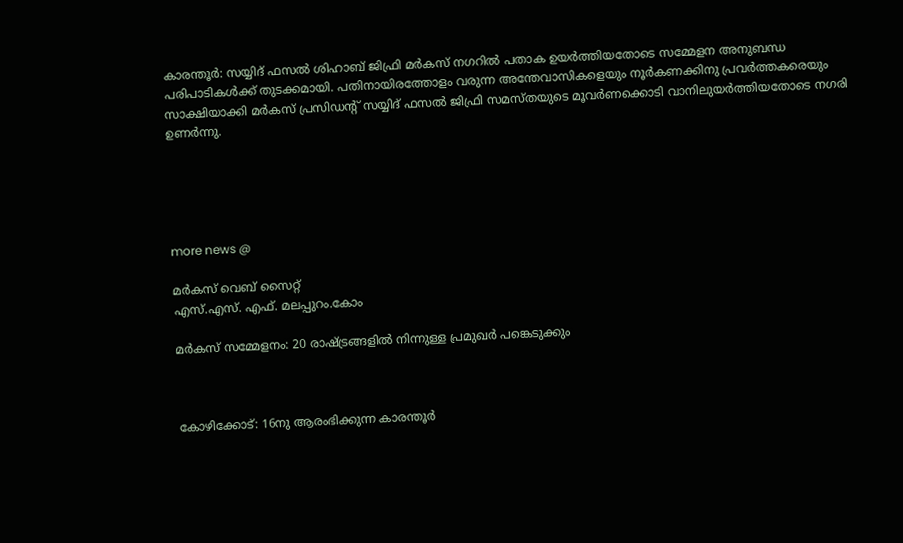കാരന്തൂര്‍: സയ്യിദ്‌ ഫസല്‍ ശിഹാബ്‌ ജിഫ്രി മര്‍കസ്‌ നഗറില്‍ പതാക ഉയര്‍ത്തിയതോടെ സമ്മേളന അനുബന്ധ പരിപാടികള്‍ക്ക്‌ തുടക്കമായി. പതിനായിരത്തോളം വരുന്ന അന്തേവാസികളെയും നൂര്‍കണക്കിനു പ്രവര്‍ത്തകരെയും സാക്ഷിയാക്കി മര്‍കസ്‌ പ്രസിഡന്റ്‌ സയ്യിദ്‌ ഫസല്‍ ജിഫ്രി സമസ്തയുടെ മൂവര്‍ണക്കൊടി വാനിലുയര്‍ത്തിയതോടെ നഗരി ഉണര്‍ന്നു.





more news @

മര്‍കസ്‌ വെബ്‌ സൈറ്റ്‌
എസ്‌.എസ്‌. എഫ്‌. മലപ്പുറം.കോം

മര്‍കസ്‌ സമ്മേളനം: 20 രാഷ്ട്രങ്ങളില്‍ നിന്നുള്ള പ്രമുഖര്‍ പങ്കെടുക്കും



കോഴിക്കോട്‌: 16നു ആരംഭിക്കുന്ന കാരന്തൂര്‍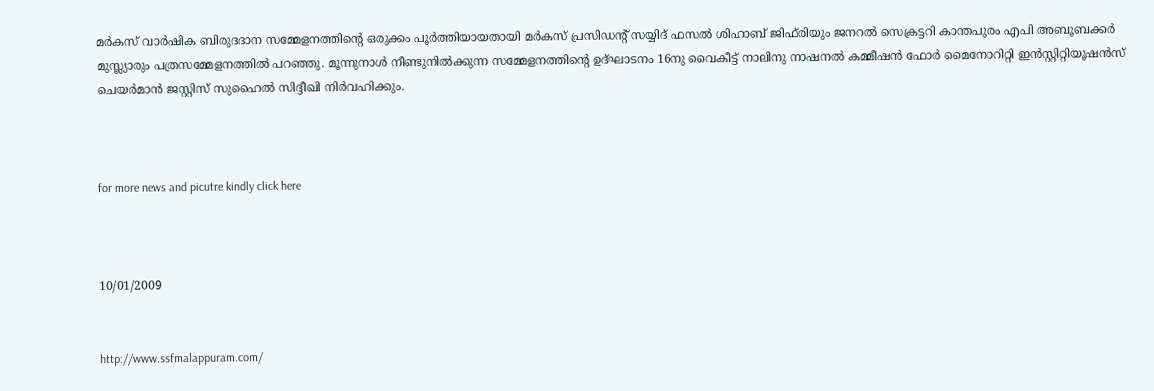മര്‍കസ്‌ വാര്‍ഷിക ബിരുദദാന സമ്മേളനത്തിന്റെ ഒരുക്കം പൂര്‍ത്തിയായതായി മര്‍കസ്‌ പ്രസിഡന്റ്‌ സയ്യിദ്‌ ഫസല്‍ ശിഹാബ്‌ ജിഫ്‌രിയും ജനറല്‍ സെക്രട്ടറി കാന്തപുരം എപി അബൂബക്കര്‍ മുസ്ല്യാരും പത്രസമ്മേളനത്തില്‍ പറഞ്ഞു. മൂന്നുനാള്‍ നീണ്ടുനില്‍ക്കുന്ന സമ്മേളനത്തിന്റെ ഉദ്ഘാടനം 16നു വൈകീട്ട്‌ നാലിനു നാഷനല്‍ കമ്മീഷന്‍ ഫോര്‍ മൈനോറിറ്റി ഇന്‍സ്റ്റിറ്റിയൂഷന്‍സ്‌ ചെയര്‍മാന്‍ ജസ്റ്റിസ്‌ സുഹൈല്‍ സിദ്ദീഖി നിര്‍വഹിക്കും.



for more news and picutre kindly click here



10/01/2009


http://www.ssfmalappuram.com/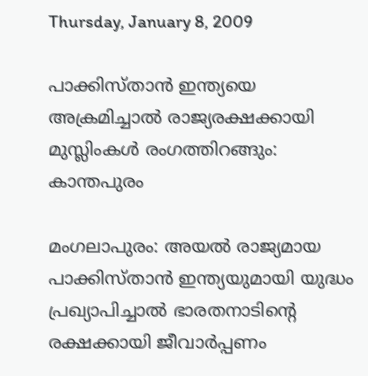Thursday, January 8, 2009

പാക്കിസ്താന്‍ ഇന്ത്യയെ അക്രമിച്ചാല്‍ രാജ്യരക്ഷക്കായി മുസ്ലിംകള്‍ രംഗത്തിറങ്ങും: കാന്തപുരം

മംഗലാപുരം: അയല്‍ രാജ്യമായ പാക്കിസ്താന്‍ ഇന്ത്യയുമായി യുദ്ധം പ്രഖ്യാപിച്ചാല്‍ ഭാരതനാടിന്റെ രക്ഷക്കായി ജീവാര്‍പ്പണം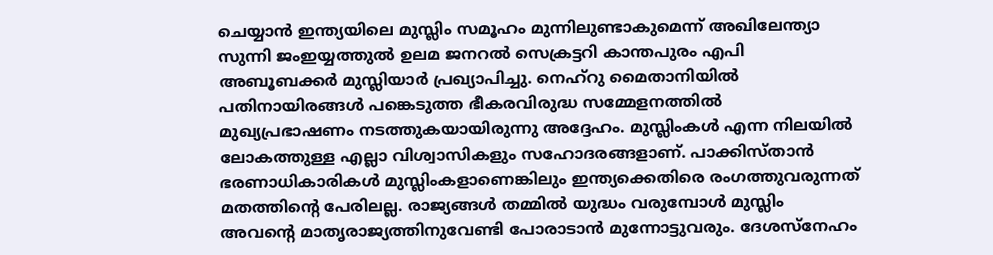ചെയ്യാന്‍ ഇന്ത്യയിലെ മുസ്ലിം സമൂഹം മുന്നിലുണ്ടാകുമെന്ന്‌ അഖിലേന്ത്യാ സുന്നി ജംഇയ്യത്തുല്‍ ഉലമ ജനറല്‍ സെക്രട്ടറി കാന്തപുരം എപി അബൂബക്കര്‍ മുസ്ലിയാര്‍ പ്രഖ്യാപിച്ചു. നെഹ്‌റു മൈതാനിയില്‍ പതിനായിരങ്ങള്‍ പങ്കെടുത്ത ഭീകരവിരുദ്ധ സമ്മേളനത്തില്‍ മുഖ്യപ്രഭാഷണം നടത്തുകയായിരുന്നു അദ്ദേഹം. മുസ്ലിംകള്‍ എന്ന നിലയില്‍ ലോകത്തുള്ള എല്ലാ വിശ്വാസികളും സഹോദരങ്ങളാണ്‌. പാക്കിസ്താന്‍ ഭരണാധികാരികള്‍ മുസ്ലിംകളാണെങ്കിലും ഇന്ത്യക്കെതിരെ രംഗത്തുവരുന്നത്‌ മതത്തിന്റെ പേരിലല്ല. രാജ്യങ്ങള്‍ തമ്മില്‍ യുദ്ധം വരുമ്പോള്‍ മുസ്ലിം അവന്റെ മാതൃരാജ്യത്തിനുവേണ്ടി പോരാടാന്‍ മുന്നോട്ടുവരും. ദേശസ്നേഹം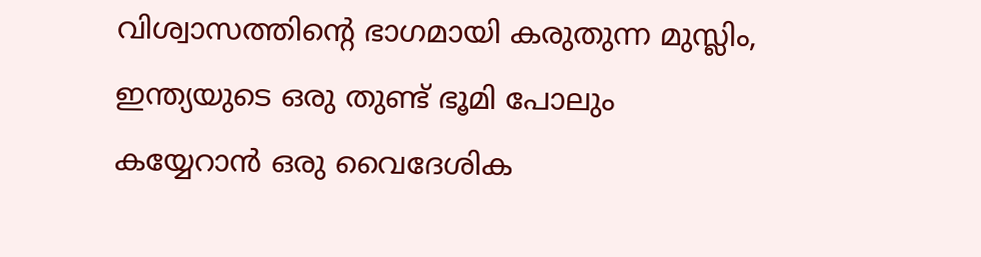വിശ്വാസത്തിന്റെ ഭാഗമായി കരുതുന്ന മുസ്ലിം, ഇന്ത്യയുടെ ഒരു തുണ്ട്‌ ഭൂമി പോലും കയ്യേറാന്‍ ഒരു വൈദേശിക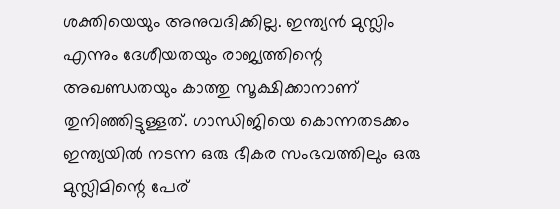ശക്തിയെയും അനുവദിക്കില്ല. ഇന്ത്യന്‍ മുസ്ലിം എന്നും ദേശീയതയും രാജ്യത്തിന്റെ അഖണ്ഡതയും കാത്തു സൂക്ഷിക്കാനാണ്‌ തുനിഞ്ഞിട്ടുള്ളത്‌. ഗാന്ധിജിയെ കൊന്നതടക്കം ഇന്ത്യയില്‍ നടന്ന ഒരു ഭീകര സംഭവത്തിലും ഒരു മുസ്ലിമിന്റെ പേര്‌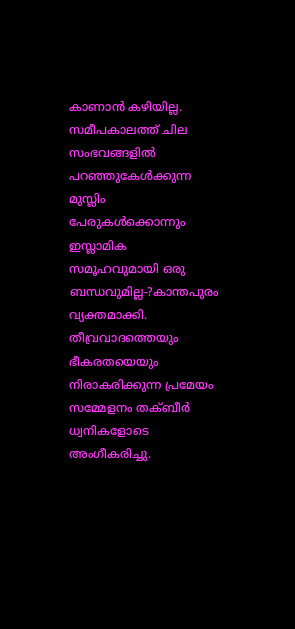കാണാന്‍ കഴിയില്ല. സമീപകാലത്ത്‌ ചില സംഭവങ്ങളില്‍ പറഞ്ഞുകേള്‍ക്കുന്ന മുസ്ലിം പേരുകള്‍ക്കൊന്നും ഇസ്ലാമിക സമൂഹവുമായി ഒരു ബന്ധവുമില്ല-?കാന്തപുരം വ്യക്തമാക്കി. തീവ്രവാദത്തെയും ഭീകരതയെയും നിരാകരിക്കുന്ന പ്രമേയം സമ്മേളനം തക്ബീര്‍ ധ്വനികളോടെ അംഗീകരിച്ചു.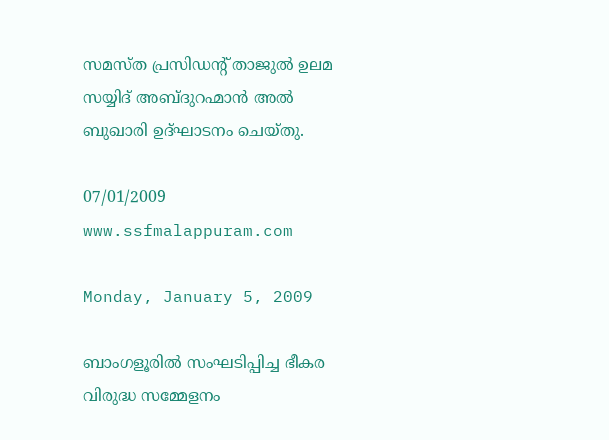സമസ്ത പ്രസിഡന്റ്‌ താജുല്‍ ഉലമ സയ്യിദ്‌ അബ്ദുറഹ്മാന്‍ അല്‍ ബുഖാരി ഉദ്ഘാടനം ചെയ്തു.

07/01/2009
www.ssfmalappuram.com

Monday, January 5, 2009

ബാംഗളൂരില്‍ സംഘടിപ്പിച്ച ഭീകര വിരുദ്ധ സമ്മേളനം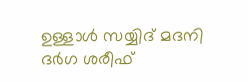ഉള്ളാള്‍ സയ്യിദ്‌ മദനി ദര്‍ഗ ശരീഫ്‌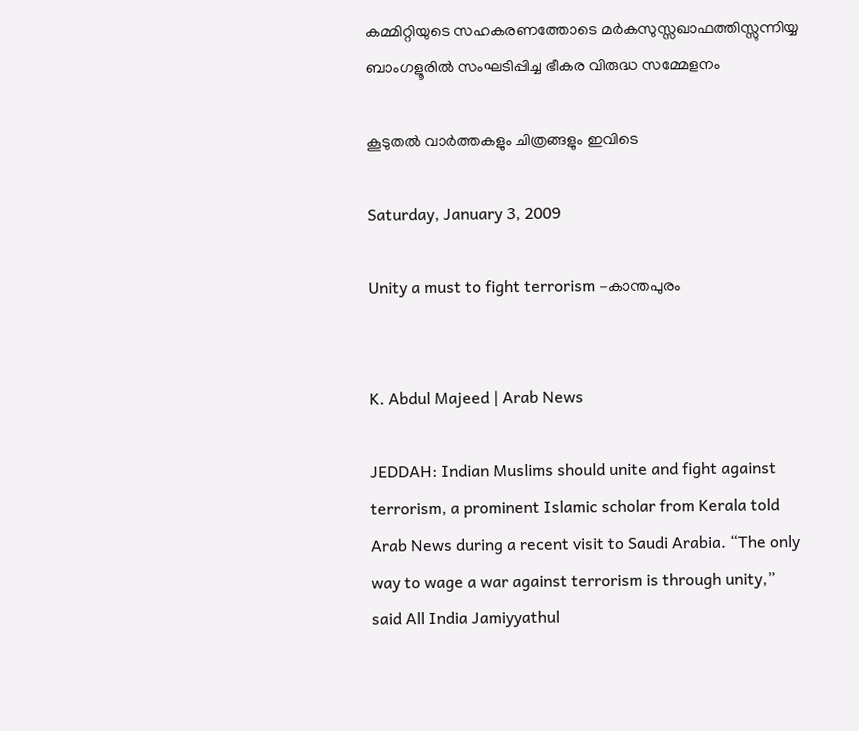കമ്മിറ്റിയുടെ സഹകരണത്തോടെ മര്‍കസുസ്സഖാഫത്തിസ്സുന്നിയ്യ ബാംഗളൂരില്‍ സംഘടിപ്പിച്ച ഭീകര വിരുദ്ധ സമ്മേളനം

കൂടുതല്‍ വാര്‍ത്തകളും ചിത്രങ്ങളും ഇവിടെ

Saturday, January 3, 2009

Unity a must to fight terrorism -കാന്തപുരം


K. Abdul Majeed | Arab News

JEDDAH: Indian Muslims should unite and fight against terrorism, a prominent Islamic scholar from Kerala told Arab News during a recent visit to Saudi Arabia. “The only way to wage a war against terrorism is through unity,” said All India Jamiyyathul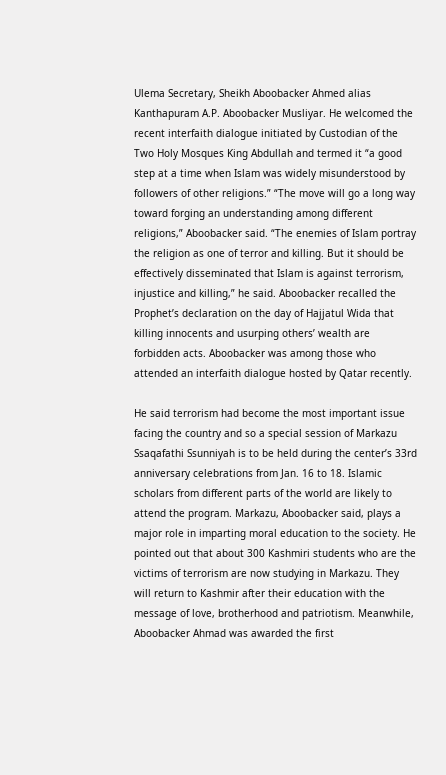Ulema Secretary, Sheikh Aboobacker Ahmed alias Kanthapuram A.P. Aboobacker Musliyar. He welcomed the recent interfaith dialogue initiated by Custodian of the Two Holy Mosques King Abdullah and termed it “a good step at a time when Islam was widely misunderstood by followers of other religions.” “The move will go a long way toward forging an understanding among different religions,” Aboobacker said. “The enemies of Islam portray the religion as one of terror and killing. But it should be effectively disseminated that Islam is against terrorism, injustice and killing,” he said. Aboobacker recalled the Prophet’s declaration on the day of Hajjatul Wida that killing innocents and usurping others’ wealth are forbidden acts. Aboobacker was among those who attended an interfaith dialogue hosted by Qatar recently.

He said terrorism had become the most important issue facing the country and so a special session of Markazu Ssaqafathi Ssunniyah is to be held during the center’s 33rd anniversary celebrations from Jan. 16 to 18. Islamic scholars from different parts of the world are likely to attend the program. Markazu, Aboobacker said, plays a major role in imparting moral education to the society. He pointed out that about 300 Kashmiri students who are the victims of terrorism are now studying in Markazu. They will return to Kashmir after their education with the message of love, brotherhood and patriotism. Meanwhile, Aboobacker Ahmad was awarded the first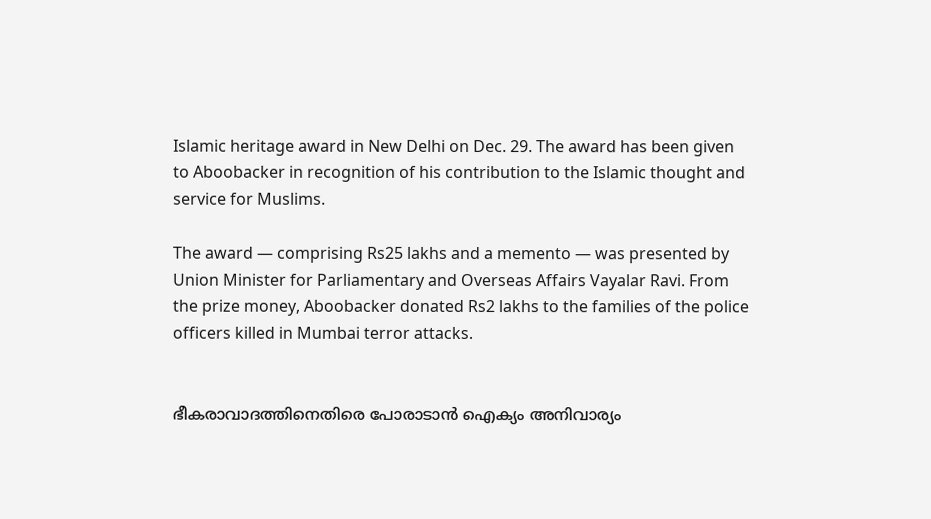Islamic heritage award in New Delhi on Dec. 29. The award has been given to Aboobacker in recognition of his contribution to the Islamic thought and service for Muslims.

The award — comprising Rs25 lakhs and a memento — was presented by Union Minister for Parliamentary and Overseas Affairs Vayalar Ravi. From the prize money, Aboobacker donated Rs2 lakhs to the families of the police officers killed in Mumbai terror attacks.


ഭീകരാവാദത്തിനെതിരെ പോരാടാന്‍ ഐക്യം അനിവാര്യം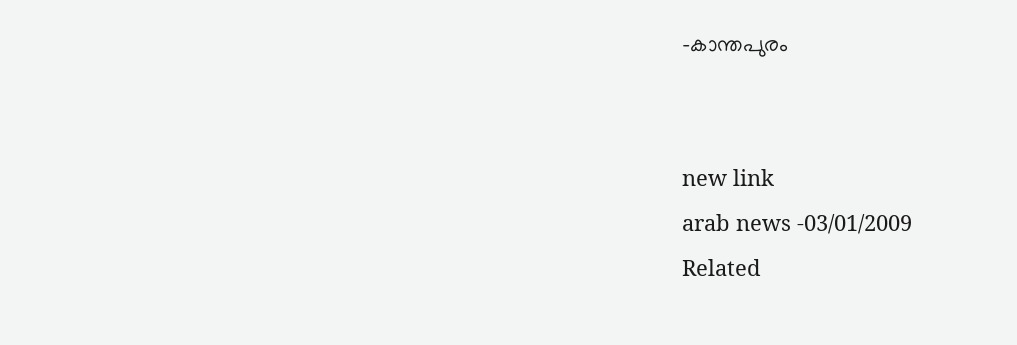-കാന്തപുരം


new link
arab news -03/01/2009
Related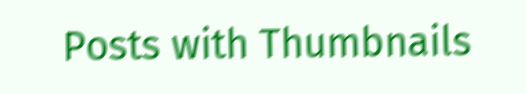Posts with Thumbnails